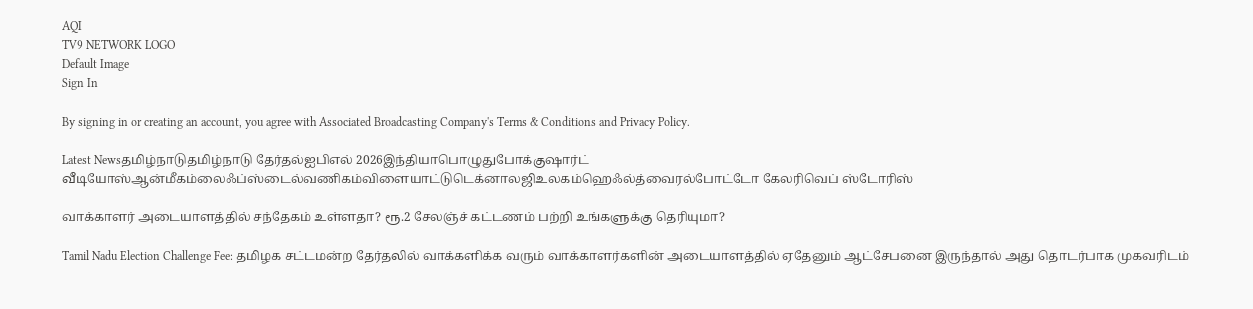AQI
TV9 NETWORK LOGO
Default Image
Sign In

By signing in or creating an account, you agree with Associated Broadcasting Company's Terms & Conditions and Privacy Policy.

Latest Newsதமிழ்நாடுதமிழ்நாடு தேர்தல்ஐபிஎல் 2026இந்தியாபொழுதுபோக்குஷார்ட் வீடியோஸ்ஆன்மீகம்லைஃப்ஸ்டைல்வணிகம்விளையாட்டுடெக்னாலஜிஉலகம்ஹெஃல்த்வைரல்போட்டோ கேலரிவெப் ஸ்டோரிஸ்

வாக்காளர் அடையாளத்தில் சந்தேகம் உள்ளதா? ரூ.2 சேலஞ்ச் கட்டணம் பற்றி உங்களுக்கு தெரியுமா?

Tamil Nadu Election Challenge Fee: தமிழக சட்டமன்ற தேர்தலில் வாக்களிக்க வரும் வாக்காளர்களின் அடையாளத்தில் ஏதேனும் ஆட்சேபனை இருந்தால் அது தொடர்பாக முகவரிடம்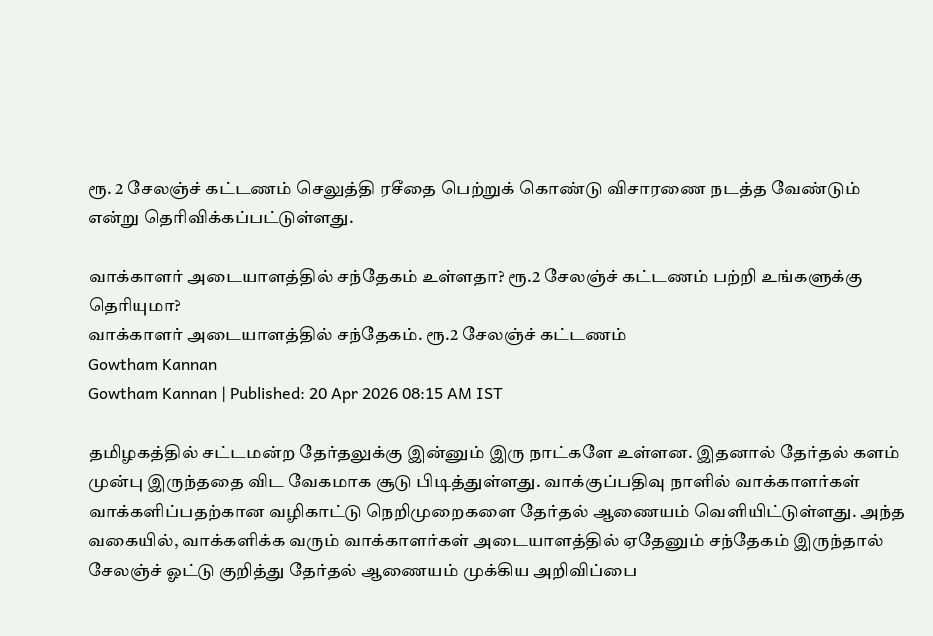ரூ. 2 சேலஞ்ச் கட்டணம் செலுத்தி ரசீதை பெற்றுக் கொண்டு விசாரணை நடத்த வேண்டும் என்று தெரிவிக்கப்பட்டுள்ளது.

வாக்காளர் அடையாளத்தில் சந்தேகம் உள்ளதா? ரூ.2 சேலஞ்ச் கட்டணம் பற்றி உங்களுக்கு தெரியுமா?
வாக்காளர் அடையாளத்தில் சந்தேகம். ரூ.2 சேலஞ்ச் கட்டணம்
Gowtham Kannan
Gowtham Kannan | Published: 20 Apr 2026 08:15 AM IST

தமிழகத்தில் சட்டமன்ற தேர்தலுக்கு இன்னும் இரு நாட்களே உள்ளன. இதனால் தேர்தல் களம் முன்பு இருந்ததை விட வேகமாக சூடு பிடித்துள்ளது. வாக்குப்பதிவு நாளில் வாக்காளர்கள் வாக்களிப்பதற்கான வழிகாட்டு நெறிமுறைகளை தேர்தல் ஆணையம் வெளியிட்டுள்ளது. அந்த வகையில், வாக்களிக்க வரும் வாக்காளர்கள் அடையாளத்தில் ஏதேனும் சந்தேகம் இருந்தால் சேலஞ்ச் ஓட்டு குறித்து தேர்தல் ஆணையம் முக்கிய அறிவிப்பை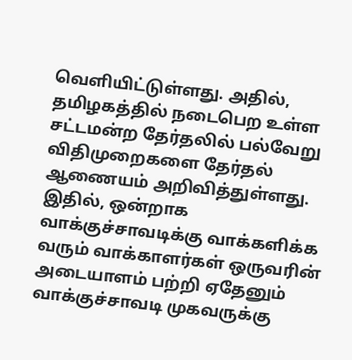வெளியிட்டுள்ளது. அதில், தமிழகத்தில் நடைபெற உள்ள சட்டமன்ற தேர்தலில் பல்வேறு விதிமுறைகளை தேர்தல் ஆணையம் அறிவித்துள்ளது. இதில், ஒன்றாக வாக்குச்சாவடிக்கு வாக்களிக்க வரும் வாக்காளர்கள் ஒருவரின் அடையாளம் பற்றி ஏதேனும் வாக்குச்சாவடி முகவருக்கு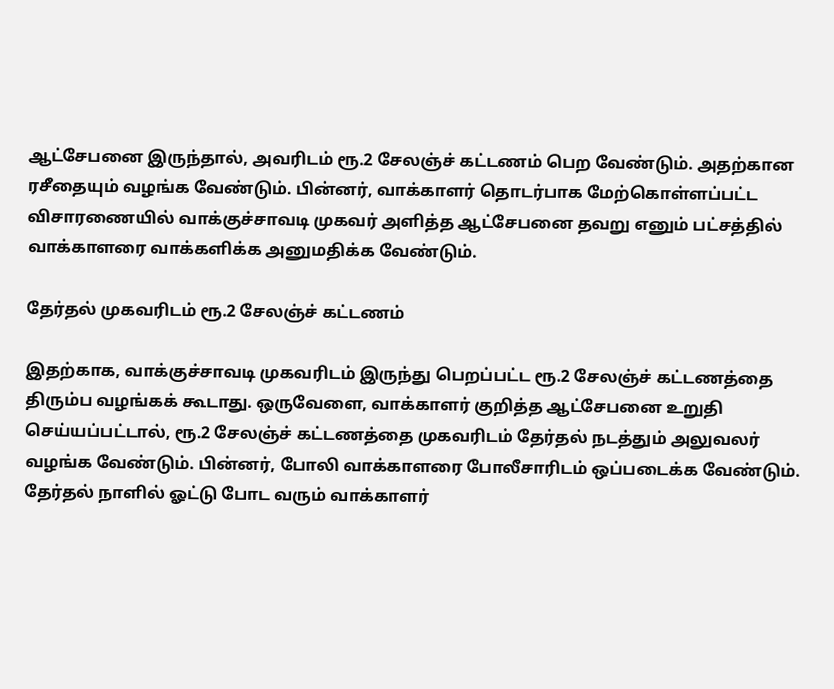ஆட்சேபனை இருந்தால், அவரிடம் ரூ.2 சேலஞ்ச் கட்டணம் பெற வேண்டும். அதற்கான ரசீதையும் வழங்க வேண்டும். பின்னர், வாக்காளர் தொடர்பாக மேற்கொள்ளப்பட்ட விசாரணையில் வாக்குச்சாவடி முகவர் அளித்த ஆட்சேபனை தவறு எனும் பட்சத்தில் வாக்காளரை வாக்களிக்க அனுமதிக்க வேண்டும்.

தேர்தல் முகவரிடம் ரூ.2 சேலஞ்ச் கட்டணம்

இதற்காக, வாக்குச்சாவடி முகவரிடம் இருந்து பெறப்பட்ட ரூ.2 சேலஞ்ச் கட்டணத்தை திரும்ப வழங்கக் கூடாது. ஒருவேளை, வாக்காளர் குறித்த ஆட்சேபனை உறுதி செய்யப்பட்டால், ரூ.2 சேலஞ்ச் கட்டணத்தை முகவரிடம் தேர்தல் நடத்தும் அலுவலர் வழங்க வேண்டும். பின்னர், போலி வாக்காளரை போலீசாரிடம் ஒப்படைக்க வேண்டும். தேர்தல் நாளில் ஓட்டு போட வரும் வாக்காளர்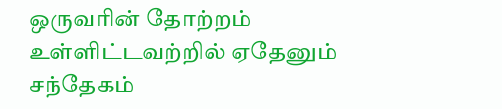ஒருவரின் தோற்றம் உள்ளிட்டவற்றில் ஏதேனும் சந்தேகம்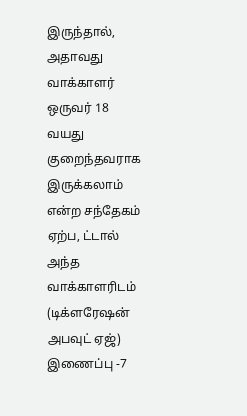இருந்தால், அதாவது வாக்காளர் ஒருவர் 18 வயது குறைந்தவராக இருக்கலாம் என்ற சந்தேகம் ஏற்ப, ட்டால் அந்த வாக்காளரிடம் (டிக்ளரேஷன் அபவுட் ஏஜ்) இணைப்பு -7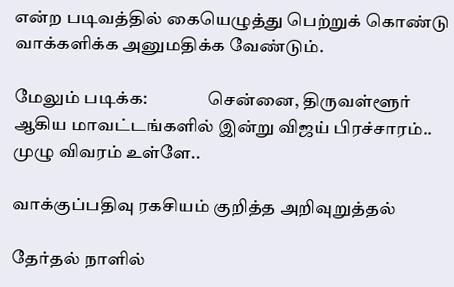என்ற படிவத்தில் கையெழுத்து பெற்றுக் கொண்டு வாக்களிக்க அனுமதிக்க வேண்டும்.

மேலும் படிக்க:                 சென்னை, திருவள்ளூர் ஆகிய மாவட்டங்களில் இன்று விஜய் பிரச்சாரம்.. முழு விவரம் உள்ளே..

வாக்குப்பதிவு ரகசியம் குறித்த அறிவுறுத்தல்

தேர்தல் நாளில்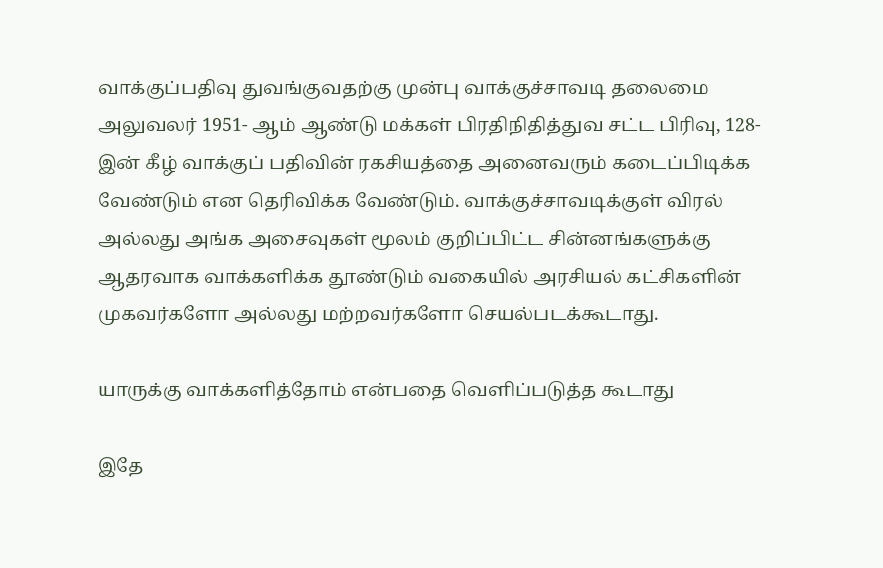வாக்குப்பதிவு துவங்குவதற்கு முன்பு வாக்குச்சாவடி தலைமை அலுவலர் 1951- ஆம் ஆண்டு மக்கள் பிரதிநிதித்துவ சட்ட பிரிவு, 128- இன் கீழ் வாக்குப் பதிவின் ரகசியத்தை அனைவரும் கடைப்பிடிக்க வேண்டும் என தெரிவிக்க வேண்டும். வாக்குச்சாவடிக்குள் விரல் அல்லது அங்க அசைவுகள் மூலம் குறிப்பிட்ட சின்னங்களுக்கு ஆதரவாக வாக்களிக்க தூண்டும் வகையில் அரசியல் கட்சிகளின் முகவர்களோ அல்லது மற்றவர்களோ செயல்படக்கூடாது.

யாருக்கு வாக்களித்தோம் என்பதை வெளிப்படுத்த கூடாது

இதே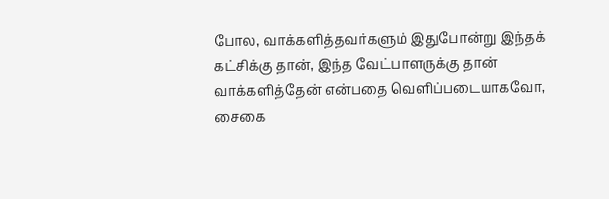போல, வாக்களித்தவர்களும் இதுபோன்று இந்தக் கட்சிக்கு தான், இந்த வேட்பாளருக்கு தான் வாக்களித்தேன் என்பதை வெளிப்படையாகவோ, சைகை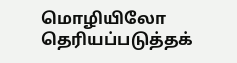மொழியிலோ தெரியப்படுத்தக்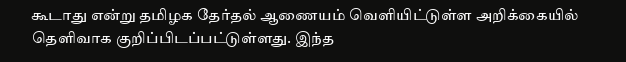கூடாது என்று தமிழக தேர்தல் ஆணையம் வெளியிட்டுள்ள அறிக்கையில் தெளிவாக குறிப்பிடப்பட்டுள்ளது. இந்த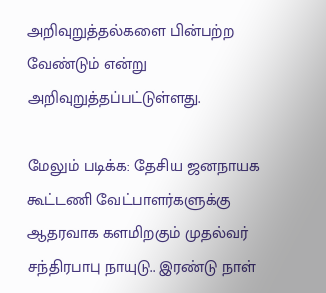அறிவுறுத்தல்களை பின்பற்ற வேண்டும் என்று அறிவுறுத்தப்பட்டுள்ளது.

மேலும் படிக்க: தேசிய ஜனநாயக கூட்டணி வேட்பாளர்களுக்கு ஆதரவாக களமிறகும் முதல்வர் சந்திரபாபு நாயுடு.. இரண்டு நாள்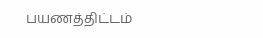பயணத்திட்டம்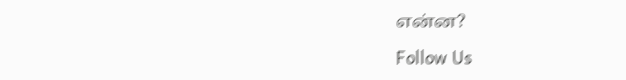என்ன?

Follow Us